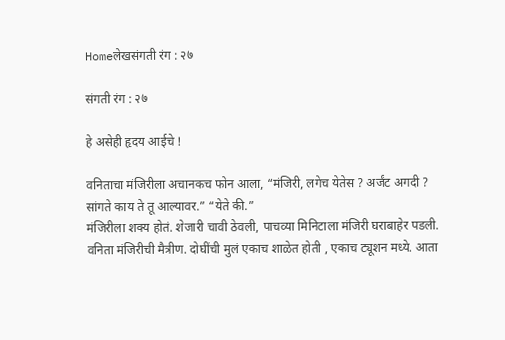Homeलेखसंगती रंग : २७

संगती रंग : २७

हे असेही हृदय आईचे !

वनिताचा मंजिरीला अचानकच फोन आला, “मंजिरी, लगेच येतेस ? अर्जंट अगदी ? सांगते काय ते तू आल्यावर.” “येते की.”
मंजिरीला शक्य होतं. शेजारी चावी ठेवली, पाचव्या मिनिटाला मंजिरी घराबाहेर पडली. वनिता मंजिरीची मैत्रीण. दोघींची मुलं एकाच शाळेत होती , एकाच ट्यूशन मध्ये. आता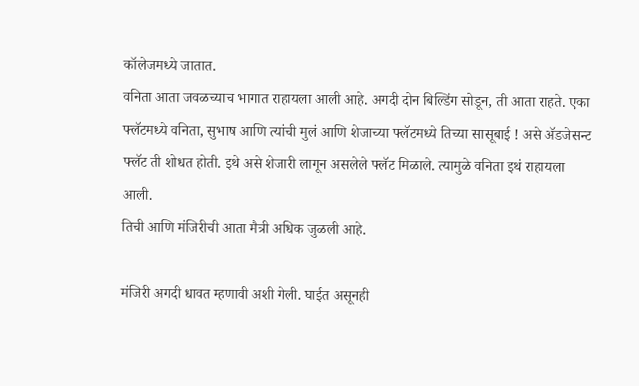कॉलेजमध्ये जातात.
वनिता आता जवळच्याच भागात राहायला आली आहे. अगदी दोन बिल्डिंग सोडून, ती आता राहते. एका फ्लॅटमध्ये वनिता, सुभाष आणि त्यांची मुलं आणि शेजाच्या फ्लॅटमध्ये तिच्या सासूबाई ! असे ॲडजेसन्ट फ्लॅट ती शोधत होती. इथे असे शेजारी लागून असलेले फ्लॅट मिळाले. त्यामुळे वनिता इथं राहायला आली.
तिची आणि मंजिरीची आता मैत्री अधिक जुळली आहे.

मंजिरी अगदी धावत म्हणावी अशी गेली. घाईत असूनही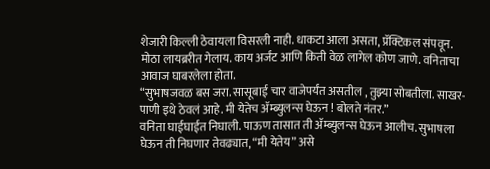शेजारी किल्ली ठेवायला विसरली नाही. धाकटा आला असता, प्रॅक्टिकल संपवून. मोठा लायब्ररीत गेलाय. काय अर्जंट आणि किती वेळ लागेल कोण जाणे. वनिताचा आवाज घाबरलेला होता.
“सुभाषजवळ बस जरा. सासूबाई चार वाजेपर्यंत असतील , तुझ्या सोबतीला. साखर-पाणी इथे ठेवलं आहे. मी येतेच ॲम्ब्युलन्स घेऊन ! बोलते नंतर.”
वनिता घाईघाईत निघाली. पाऊण तासात ती ॲम्ब्युलन्स घेऊन आलीच. सुभाषला घेऊन ती निघणार तेवढ्यात, “मी येतेय” असे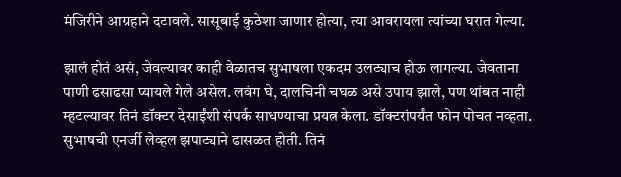मंजिरीने आग्रहाने दटावले. सासूबाई कुठेशा जाणार होत्या, त्या आवरायला त्यांच्या घरात गेल्या.

झालं होतं असं, जेवल्यावर काही वेळातच सुभाषला एकदम उलट्याच होऊ लागल्या. जेवताना पाणी ढसाढसा प्यायले गेले असेल. लवंग घे, दालचिनी चघळ असे उपाय झाले, पण थांबत नाही म्हटल्यावर तिनं डॉक्टर देसाईंशी संपर्क साधण्याचा प्रयत्न केला. डॉक्टरांपर्यंत फोन पोचत नव्हता. सुभाषची एनर्जी लेव्हल झपाट्याने ढासळत होती. तिनं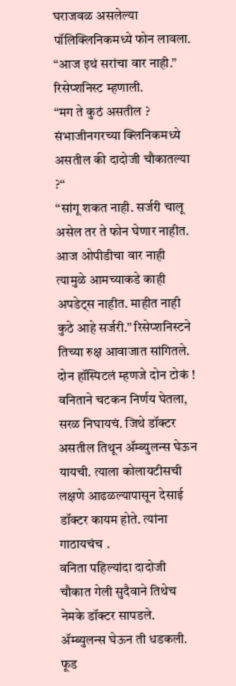घराजवळ असलेल्या पॉलिक्लिनिकमध्ये फोन लावला.
“आज इथं सरांचा वार नाही.” रिसेप्शनिस्ट म्हणाली.
“मग ते कुठं असतील ? संभाजीनगरच्या क्लिनिकमध्ये असतील की दादोजी चौकातल्या ?“
“सांगू शकत नाही. सर्जरी चालू असेल तर ते फोन घेणार नाहीत. आज ओपीडीचा वार नाही त्यामुळे आमच्याकडे काही अपडेट्स नाहीत. माहीत नाही कुठे आहे सर्जरी.” रिसेप्शनिस्टने तिच्या रुक्ष आवाजात सांगितले.
दोन हॉस्पिटलं म्हणजे दोन टोकं ! वनिताने चटकन निर्णय घेतला, सरळ निघायचं. जिथे डॉक्टर असतील तिथून ॲम्ब्युलन्स घेऊन यायची. त्याला कोलायटीसची लक्षणे आढळल्यापासून देसाई डॉक्टर कायम होते. त्यांना गाठायचंच .
वनिता पहिल्यांदा दादोजी चौकात गेली सुदैवाने तिथेच नेमके डॉक्टर सापडले. ॲम्ब्युलन्स घेऊन ती धडकली.
फूड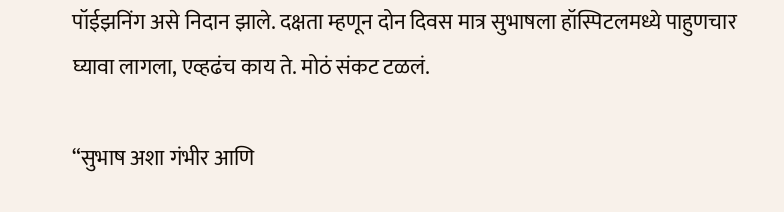पॉईझनिंग असे निदान झाले. दक्षता म्हणून दोन दिवस मात्र सुभाषला हॉस्पिटलमध्ये पाहुणचार घ्यावा लागला, एव्हढंच काय ते. मोठं संकट टळलं.

“सुभाष अशा गंभीर आणि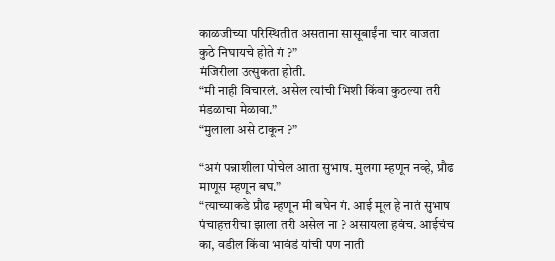काळजीच्या परिस्थितीत असताना सासूबाईंना चार वाजता कुठे निघायचे होते गं ?”
मंजिरीला उत्सुकता होती.
“मी नाही विचारलं. असेल त्यांची भिशी किंवा कुठल्या तरी मंडळाचा मेळावा.”
“मुलाला असे टाकून ?”

“अगं पन्नाशीला पोचेल आता सुभाष. मुलगा म्हणून नव्हे, प्रौढ माणूस म्हणून बघ.”
“त्याच्याकडे प्रौढ म्हणून मी बघेन गं. आई मूल हे नातं सुभाष पंचाहत्तरीचा झाला तरी असेल ना ? असायला हवंच. आईचंच का, वडील किंवा भावंडं यांची पण नाती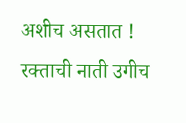अशीच असतात ! रक्ताची नाती उगीच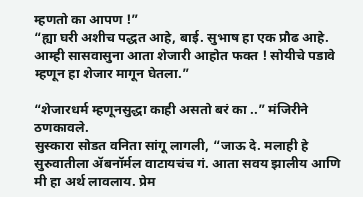म्हणतो का आपण !”
“ह्या घरी अशीच पद्धत आहे, बाई. सुभाष हा एक प्रौढ आहे. आम्ही सासवासुना आता शेजारी आहोत फक्त ! सोयीचे पडावे म्हणून हा शेजार मागून घेतला.”

“शेजारधर्म म्हणूनसुद्धा काही असतो बरं का ..” मंजिरीने ठणकावले.
सुस्कारा सोडत वनिता सांगू लागली, “जाऊ दे. मलाही हे सुरुवातीला ॲबनॉर्मल वाटायचंच गं. आता सवय झालीय आणि मी हा अर्थ लावलाय. प्रेम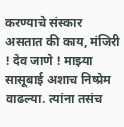करण्याचे संस्कार असतात की काय, मंजिरी ! देव जाणे ! माझ्या सासूबाई अशाच निष्प्रेम वाढल्या. त्यांना तसंच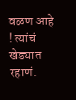वळण आहे ! त्यांचं खेड्यात रहाणं.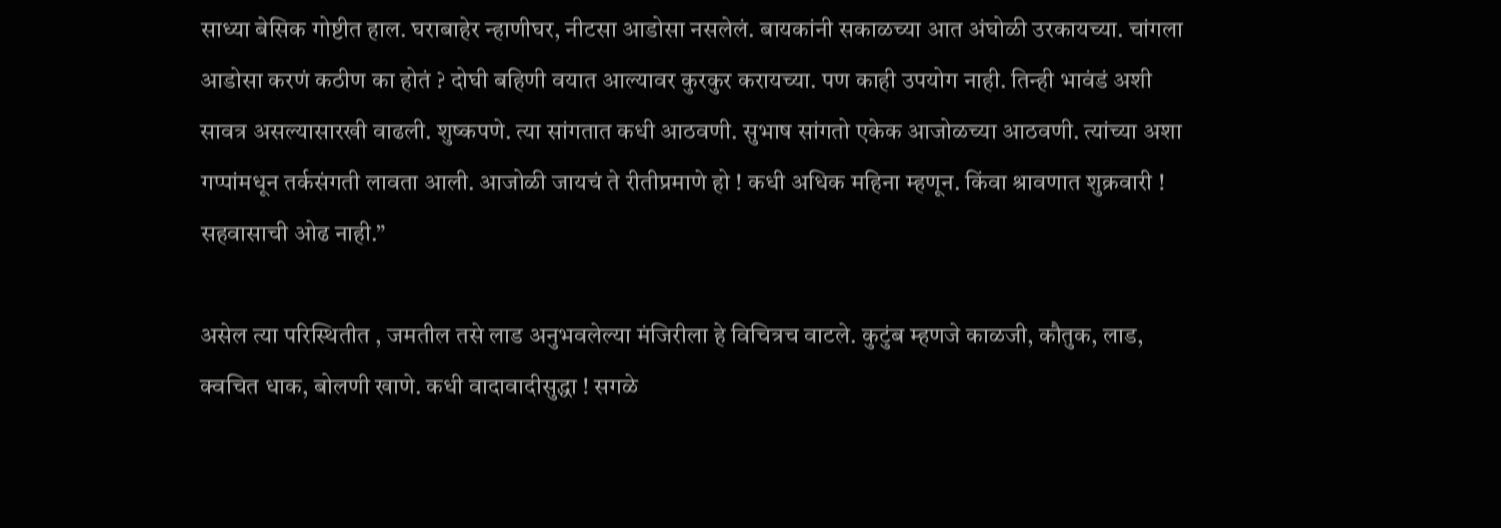साध्या बेसिक गोष्टीत हाल. घराबाहेर न्हाणीघर, नीटसा आडोसा नसलेलं. बायकांनी सकाळच्या आत अंघोळी उरकायच्या. चांगला आडोसा करणं कठीण का होतं ? दोघी बहिणी वयात आल्यावर कुरकुर करायच्या. पण काही उपयोग नाही. तिन्ही भावंडं अशी सावत्र असल्यासारखी वाढली. शुष्कपणे. त्या सांगतात कधी आठवणी. सुभाष सांगतो एकेक आजोळच्या आठवणी. त्यांच्या अशा गप्पांमधून तर्कसंगती लावता आली. आजोळी जायचं ते रीतीप्रमाणे हो ! कधी अधिक महिना म्हणून. किंवा श्रावणात शुक्रवारी ! सहवासाची ओढ नाही.”

असेल त्या परिस्थितीत , जमतील तसे लाड अनुभवलेल्या मंजिरीला हे विचित्रच वाटले. कुटुंब म्हणजे काळजी, कौतुक, लाड, क्वचित धाक, बोलणी खाणे. कधी वादावादीसुद्धा ! सगळे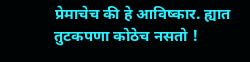प्रेमाचेच की हे आविष्कार. ह्यात तुटकपणा कोठेच नसतो !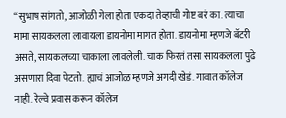“सुभाष सांगतो, आजोळी गेला होता एकदा तेव्हाची गोष्ट बरं का. त्याचा मामा सायकलला लावायला डायनोमा मागत होता. डायनोमा म्हणजे बॅटरी असते, सायकलच्या चाकाला लावलेली. चाक फिरतं तसा सायकलला पुढे असणारा दिवा पेटतो. ह्याचं आजोळ म्हणजे अगदी खेडं. गावात कॉलेज नाही. रेल्वे प्रवास करून कॉलेज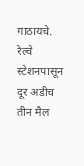गाठायचे. रेल्वे स्टेशनपासून दूर अडीच तीन मैल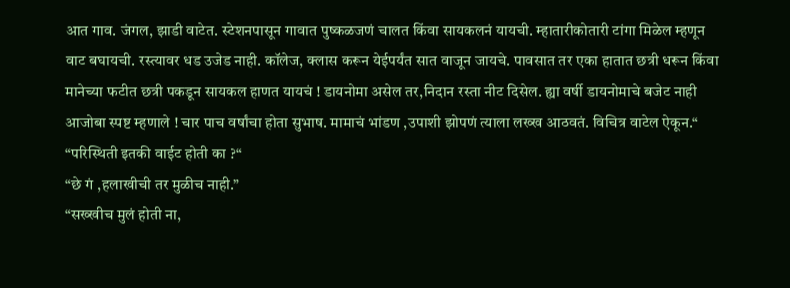आत गाव. जंगल, झाडी वाटेत. स्टेशनपासून गावात पुष्कळजणं चालत किंवा सायकलनं यायची. म्हातारीकोतारी टांगा मिळेल म्हणून वाट बघायची. रस्त्यावर धड उजेड नाही. कॉलेज, क्लास करून येईपर्यंत सात वाजून जायचे. पावसात तर एका हातात छत्री धरून किंवा मानेच्या फटीत छत्री पकडून सायकल हाणत यायचं ! डायनोमा असेल तर,निदान रस्ता नीट दिसेल. ह्या वर्षी डायनोमाचे बजेट नाही आजोबा स्पष्ट म्हणाले ! चार पाच वर्षांचा होता सुभाष. मामाचं भांडण ,उपाशी झोपणं त्याला लख्ख आठवतं. विचित्र वाटेल ऐकून.“
“परिस्थिती इतकी वाईट होती का ?“
“छे गं ,हलाखीची तर मुळीच नाही.”
“सख्खीच मुलं होती ना,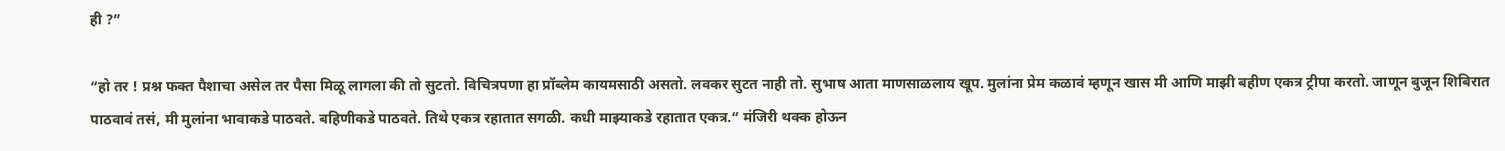ही ?”

“हो तर ! प्रश्न फक्त पैशाचा असेल तर पैसा मिळू लागला की तो सुटतो. विचित्रपणा हा प्रॉब्लेम कायमसाठी असतो. लवकर सुटत नाही तो. सुभाष आता माणसाळलाय खूप. मुलांना प्रेम कळावं म्हणून खास मी आणि माझी बहीण एकत्र ट्रीपा करतो. जाणून बुजून शिबिरात पाठवावं तसं, मी मुलांना भावाकडे पाठवते. बहिणीकडे पाठवते. तिथे एकत्र रहातात सगळी. कधी माझ्याकडे रहातात एकत्र.“ मंजिरी थक्क होऊन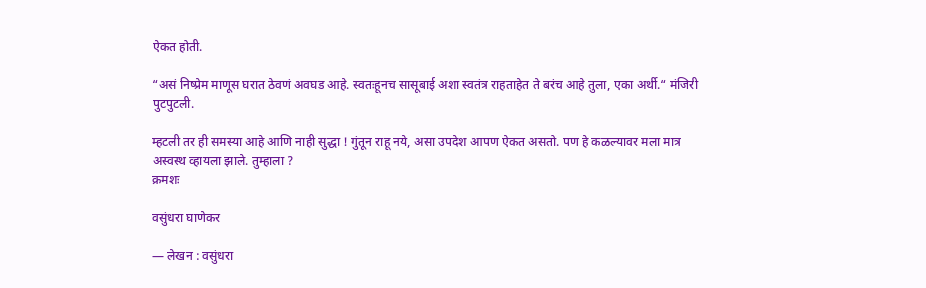ऐकत होती.

“असं निष्प्रेम माणूस घरात ठेवणं अवघड आहे. स्वतःहूनच सासूबाई अशा स्वतंत्र राहताहेत ते बरंच आहे तुला, एका अर्थी.“ मंजिरी पुटपुटली.

म्हटली तर ही समस्या आहे आणि नाही सुद्धा ! गुंतून राहू नये, असा उपदेश आपण ऐकत असतो. पण हे कळल्यावर मला मात्र अस्वस्थ व्हायला झाले. तुम्हाला ?
क्रमशः

वसुंधरा घाणेकर

— लेखन : वसुंधरा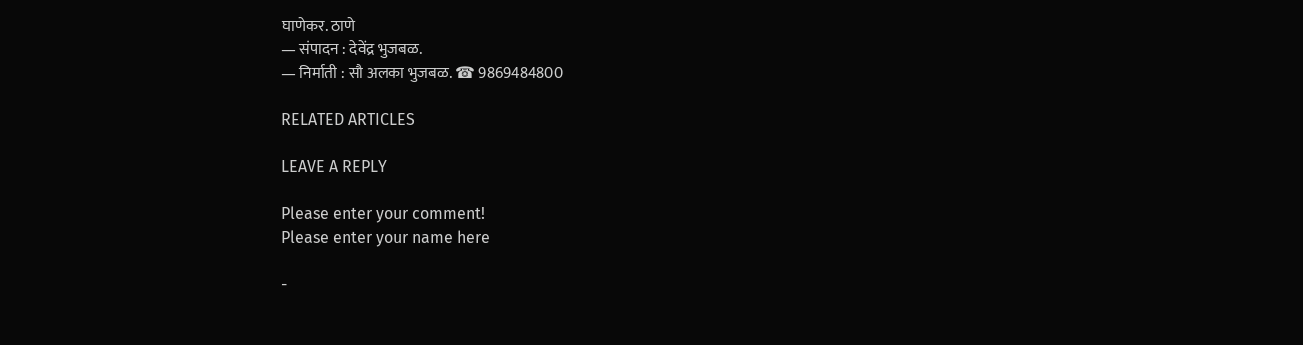घाणेकर. ठाणे
— संपादन : देवेंद्र भुजबळ.
— निर्माती : सौ अलका भुजबळ. ☎ 9869484800

RELATED ARTICLES

LEAVE A REPLY

Please enter your comment!
Please enter your name here

-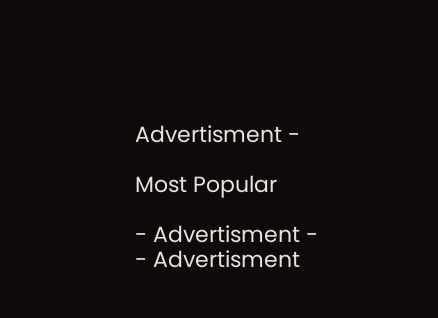Advertisment -

Most Popular

- Advertisment -
- Advertisment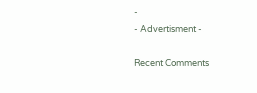-
- Advertisment -

Recent Comments